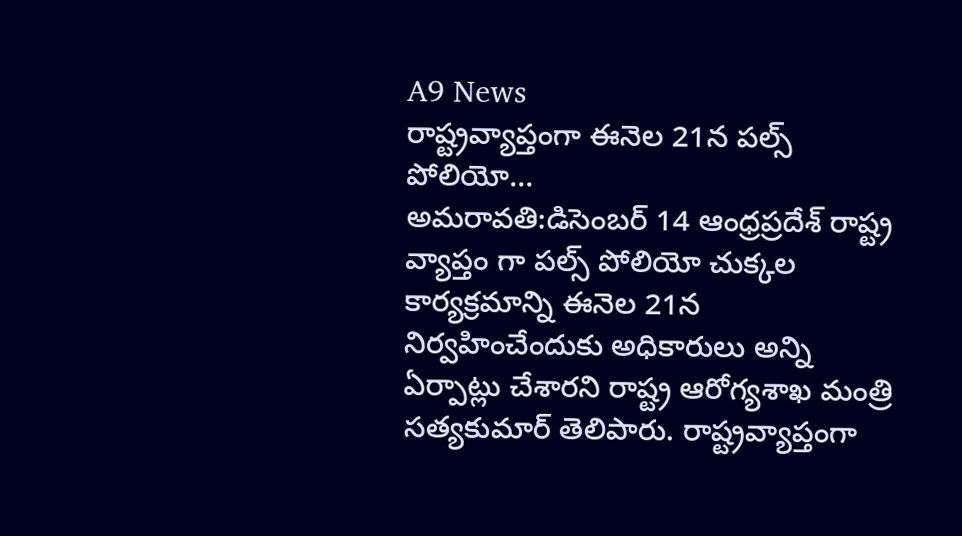A9 News
రాష్ట్రవ్యాప్తంగా ఈనెల 21న పల్స్ పోలియో…
అమరావతి:డిసెంబర్ 14 ఆంధ్రప్రదేశ్ రాష్ట్ర వ్యాప్తం గా పల్స్ పోలియో చుక్కల కార్యక్రమాన్ని ఈనెల 21న నిర్వహించేందుకు అధికారులు అన్ని ఏర్పాట్లు చేశారని రాష్ట్ర ఆరోగ్యశాఖ మంత్రి సత్యకుమార్ తెలిపారు. రాష్ట్రవ్యాప్తంగా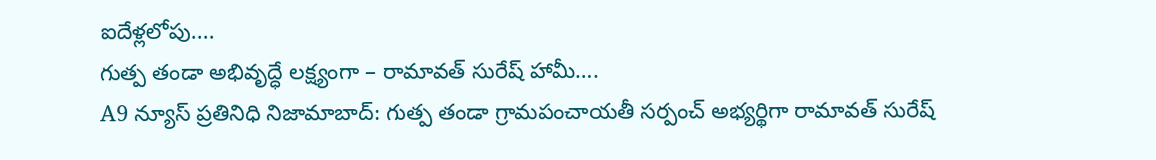ఐదేళ్లలోపు....
గుత్ప తండా అభివృద్ధే లక్ష్యంగా – రామావత్ సురేష్ హామీ….
A9 న్యూస్ ప్రతినిధి నిజామాబాద్: గుత్ప తండా గ్రామపంచాయతీ సర్పంచ్ అభ్యర్థిగా రామావత్ సురేష్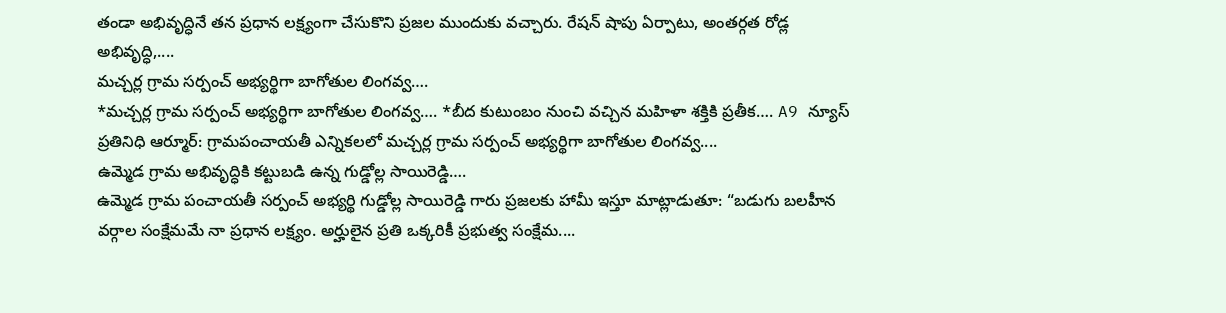తండా అభివృద్ధినే తన ప్రధాన లక్ష్యంగా చేసుకొని ప్రజల ముందుకు వచ్చారు. రేషన్ షాపు ఏర్పాటు, అంతర్గత రోడ్ల అభివృద్ధి,....
మచ్చర్ల గ్రామ సర్పంచ్ అభ్యర్థిగా బాగోతుల లింగవ్వ….
*మచ్చర్ల గ్రామ సర్పంచ్ అభ్యర్థిగా బాగోతుల లింగవ్వ…. *బీద కుటుంబం నుంచి వచ్చిన మహిళా శక్తికి ప్రతీక…. A9 న్యూస్ ప్రతినిధి ఆర్మూర్: గ్రామపంచాయతీ ఎన్నికలలో మచ్చర్ల గ్రామ సర్పంచ్ అభ్యర్థిగా బాగోతుల లింగవ్వ....
ఉమ్మెడ గ్రామ అభివృద్ధికి కట్టుబడి ఉన్న గుడ్డోల్ల సాయిరెడ్డి….
ఉమ్మెడ గ్రామ పంచాయతీ సర్పంచ్ అభ్యర్థి గుడ్డోల్ల సాయిరెడ్డి గారు ప్రజలకు హామీ ఇస్తూ మాట్లాడుతూ: “బడుగు బలహీన వర్గాల సంక్షేమమే నా ప్రధాన లక్ష్యం. అర్హులైన ప్రతి ఒక్కరికీ ప్రభుత్వ సంక్షేమ....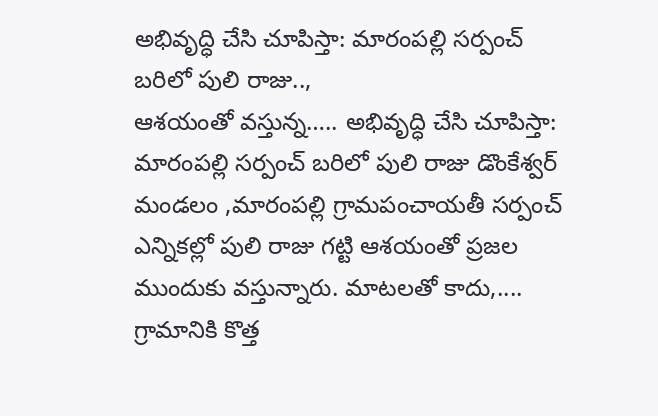అభివృద్ధి చేసి చూపిస్తా: మారంపల్లి సర్పంచ్ బరిలో పులి రాజు..,
ఆశయంతో వస్తున్న….. అభివృద్ధి చేసి చూపిస్తా: మారంపల్లి సర్పంచ్ బరిలో పులి రాజు డొంకేశ్వర్ మండలం ,మారంపల్లి గ్రామపంచాయతీ సర్పంచ్ ఎన్నికల్లో పులి రాజు గట్టి ఆశయంతో ప్రజల ముందుకు వస్తున్నారు. మాటలతో కాదు,....
గ్రామానికి కొత్త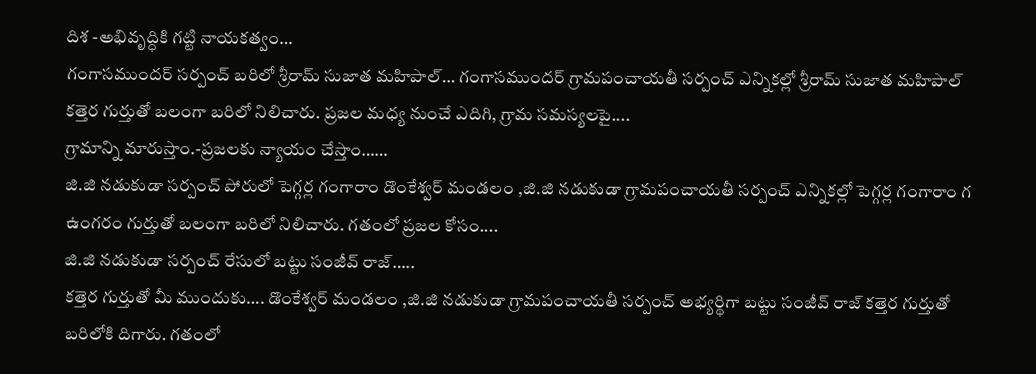దిశ -అభివృద్ధికి గట్టి నాయకత్వం…
గంగాసముందర్ సర్పంచ్ బరిలో శ్రీరామ్ సుజాత మహిపాల్… గంగాసముందర్ గ్రామపంచాయతీ సర్పంచ్ ఎన్నికల్లో శ్రీరామ్ సుజాత మహిపాల్ కత్తెర గుర్తుతో బలంగా బరిలో నిలిచారు. ప్రజల మధ్య నుంచే ఎదిగి, గ్రామ సమస్యలపై....
గ్రామాన్ని మారుస్తాం.-ప్రజలకు న్యాయం చేస్తాం……
జి.జి నడుకుడా సర్పంచ్ పోరులో పెగ్గర్ల గంగారాం డొంకేశ్వర్ మండలం ,జి.జి నడుకుడా గ్రామపంచాయతీ సర్పంచ్ ఎన్నికల్లో పెగ్గర్ల గంగారాం గ ఉంగరం గుర్తుతో బలంగా బరిలో నిలిచారు. గతంలో ప్రజల కోసం....
జి.జి నడుకుడా సర్పంచ్ రేసులో బట్టు సంజీవ్ రాజ్…..
కత్తెర గుర్తుతో మీ ముందుకు…. డొంకేశ్వర్ మండలం ,జి.జి నడుకుడా గ్రామపంచాయతీ సర్పంచ్ అభ్యర్థిగా బట్టు సంజీవ్ రాజ్ కత్తెర గుర్తుతో బరిలోకి దిగారు. గతంలో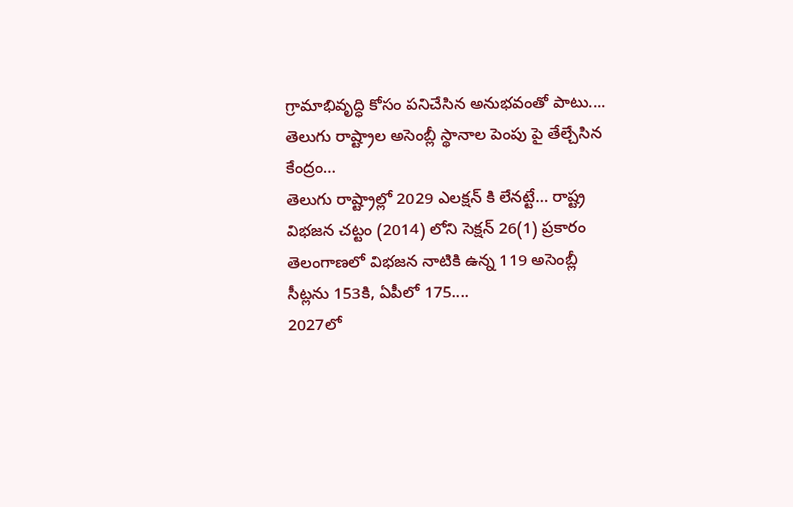గ్రామాభివృద్ధి కోసం పనిచేసిన అనుభవంతో పాటు....
తెలుగు రాష్ట్రాల అసెంబ్లీ స్థానాల పెంపు పై తేల్చేసిన కేంద్రం…
తెలుగు రాష్ట్రాల్లో 2029 ఎలక్షన్ కి లేనట్టే… రాష్ట్ర విభజన చట్టం (2014) లోని సెక్షన్ 26(1) ప్రకారం తెలంగాణలో విభజన నాటికి ఉన్న 119 అసెంబ్లీ సీట్లను 153కి, ఏపీలో 175....
2027లో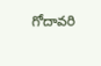గోదావరి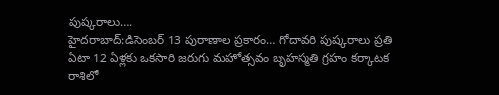పుష్కరాలు….
హైదరాబాద్:డిసెంబర్ 13 పురాణాల ప్రకారం… గోదావరి పుష్కరాలు ప్రతి ఏటా 12 ఏళ్లకు ఒకసారి జరుగు మహోత్సవం బృహస్మతి గ్రహం కర్కాటక రాశిలో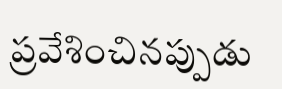ప్రవేశించినప్పుడు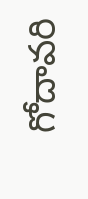గోదావరి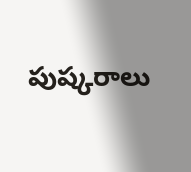పుష్కరాలు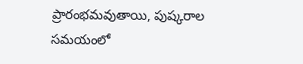ప్రారంభమవుతాయి, పుష్కరాల సమయంలో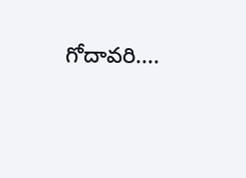గోదావరి....